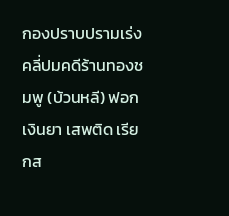กองปราบปรามเร่งคลี่ปมคดีร้านทองชมพู (บ้วนหลี) ฟอกเงินยา เสพติด เรียกส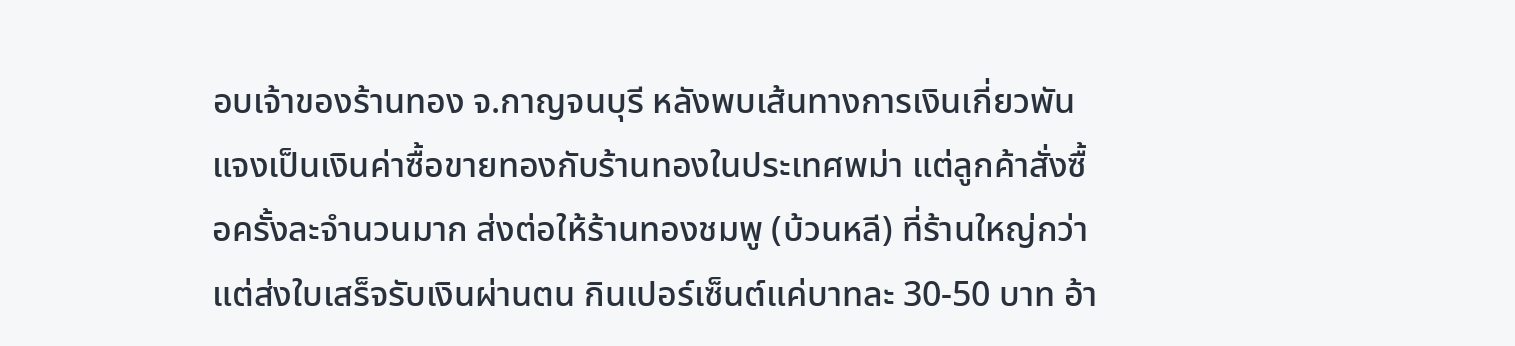อบเจ้าของร้านทอง จ.กาญจนบุรี หลังพบเส้นทางการเงินเกี่ยวพัน แจงเป็นเงินค่าซื้อขายทองกับร้านทองในประเทศพม่า แต่ลูกค้าสั่งซื้อครั้งละจำนวนมาก ส่งต่อให้ร้านทองชมพู (บ้วนหลี) ที่ร้านใหญ่กว่าแต่ส่งใบเสร็จรับเงินผ่านตน กินเปอร์เซ็นต์แค่บาทละ 30-50 บาท อ้า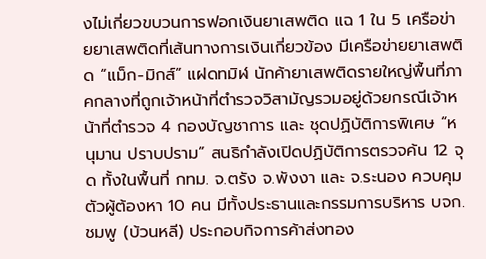งไม่เกี่ยวขบวนการฟอกเงินยาเสพติด แฉ 1 ใน 5 เครือข่ายยาเสพติดที่เส้นทางการเงินเกี่ยวข้อง มีเครือข่ายยาเสพติด “แม็ก-มิกส์” แฝดทมิฬ นักค้ายาเสพติดรายใหญ่พื้นที่ภาคกลางที่ถูกเจ้าหน้าที่ตำรวจวิสามัญรวมอยู่ด้วยกรณีเจ้าหน้าที่ตำรวจ 4 กองบัญชาการ และ ชุดปฏิบัติการพิเศษ “หนุมาน ปราบปราม” สนธิกำลังเปิดปฏิบัติการตรวจค้น 12 จุด ทั้งในพื้นที่ กทม. จ.ตรัง จ.พังงา และ จ.ระนอง ควบคุมตัวผู้ต้องหา 10 คน มีทั้งประธานและกรรมการบริหาร บจก.ชมพู (บ้วนหลี) ประกอบกิจการค้าส่งทอง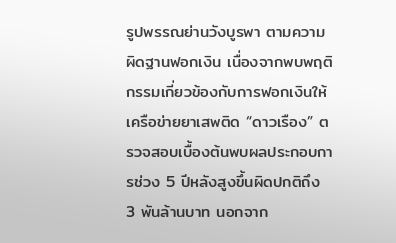รูปพรรณย่านวังบูรพา ตามความผิดฐานฟอกเงิน เนื่องจากพบพฤติกรรมเกี่ยวข้องกับการฟอกเงินให้เครือข่ายยาเสพติด “ดาวเรือง” ตรวจสอบเบื้องต้นพบผลประกอบการช่วง 5 ปีหลังสูงขึ้นผิดปกติถึง 3 พันล้านบาท นอกจาก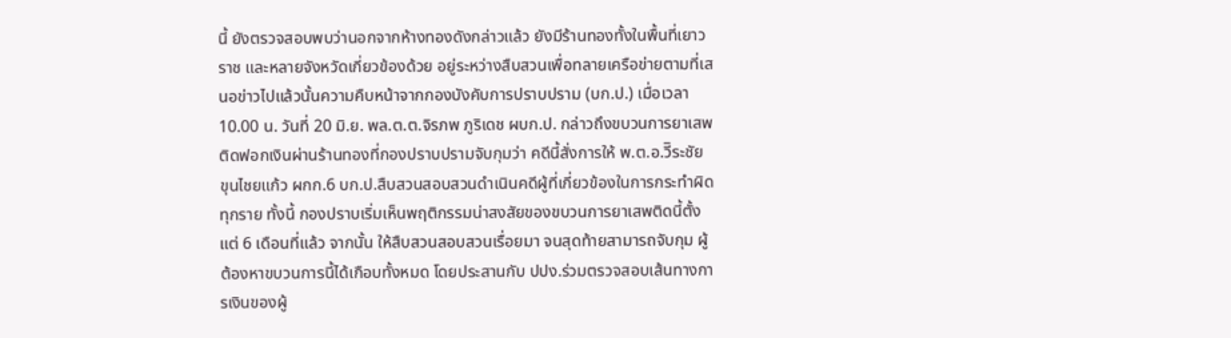นี้ ยังตรวจสอบพบว่านอกจากห้างทองดังกล่าวแล้ว ยังมีร้านทองทั้งในพื้นที่เยาวราช และหลายจังหวัดเกี่ยวข้องด้วย อยู่ระหว่างสืบสวนเพื่อทลายเครือข่ายตามที่เสนอข่าวไปแล้วนั้นความคืบหน้าจากกองบังคับการปราบปราม (บก.ป.) เมื่อเวลา 10.00 น. วันที่ 20 มิ.ย. พล.ต.ต.จิรภพ ภูริเดช ผบก.ป. กล่าวถึงขบวนการยาเสพติดฟอกเงินผ่านร้านทองที่กองปราบปรามจับกุมว่า คดีนี้สั่งการให้ พ.ต.อ.วีิระชัย ขุนไชยแก้ว ผกก.6 บก.ป.สืบสวนสอบสวนดำเนินคดีผู้ที่เกี่ยวข้องในการกระทำผิดทุกราย ทั้งนี้ กองปราบเริ่มเห็นพฤติกรรมน่าสงสัยของขบวนการยาเสพติดนี้ตั้งแต่ 6 เดือนที่แล้ว จากนั้น ให้สืบสวนสอบสวนเรื่อยมา จนสุดท้ายสามารถจับกุม ผู้ต้องหาขบวนการนี้ได้เกือบทั้งหมด โดยประสานกับ ปปง.ร่วมตรวจสอบเส้นทางการเงินของผู้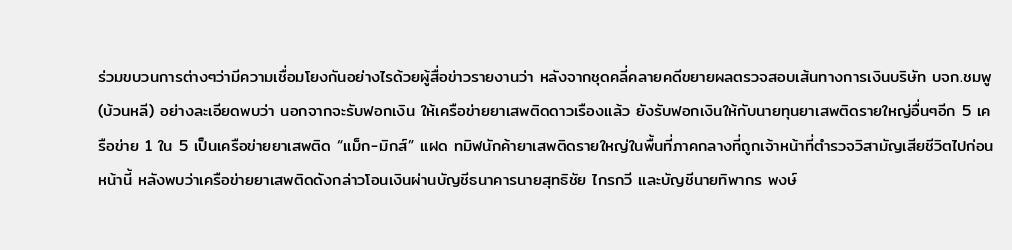ร่วมขบวนการต่างๆว่ามีความเชื่อมโยงกันอย่างไรด้วยผู้สื่อข่าวรายงานว่า หลังจากชุดคลี่คลายคดีขยายผลตรวจสอบเส้นทางการเงินบริษัท บจก.ชมพู (บ้วนหลี) อย่างละเอียดพบว่า นอกจากจะรับฟอกเงิน ให้เครือข่ายยาเสพติดดาวเรืองแล้ว ยังรับฟอกเงินให้กับนายทุนยาเสพติดรายใหญ่อื่นๆอีก 5 เครือข่าย 1 ใน 5 เป็นเครือข่ายยาเสพติด “แม็ก-มิกส์” แฝด ทมิฬนักค้ายาเสพติดรายใหญ่ในพื้นที่ภาคกลางที่ถูกเจ้าหน้าที่ตำรวจวิสามัญเสียชีวิตไปก่อนหน้านี้ หลังพบว่าเครือข่ายยาเสพติดดังกล่าวโอนเงินผ่านบัญชีธนาคารนายสุทธิชัย ไกรกวี และบัญชีนายทิพากร พงษ์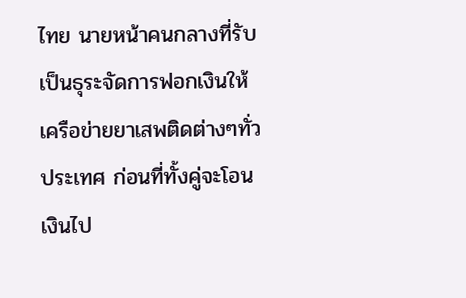ไทย นายหน้าคนกลางที่รับเป็นธุระจัดการฟอกเงินให้เครือข่ายยาเสพติดต่างๆทั่วประเทศ ก่อนที่ทั้งคู่จะโอนเงินไป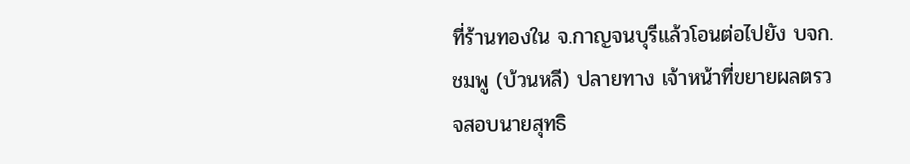ที่ร้านทองใน จ.กาญจนบุรีแล้วโอนต่อไปยัง บจก.ชมพู (บ้วนหลี) ปลายทาง เจ้าหน้าที่ขยายผลตรวจสอบนายสุทธิ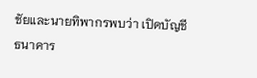ชัยและนายทิพากรพบว่า เปิดบัญชีธนาคาร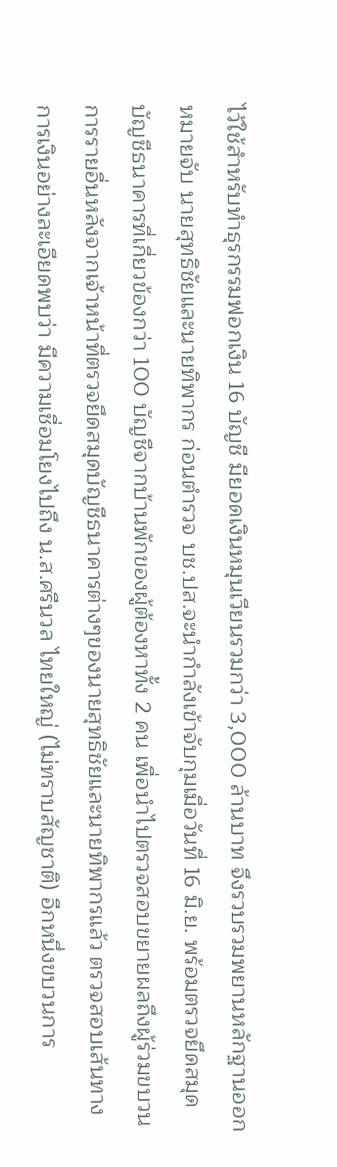ไว้ใช้สำหรับทำธุรกรรมฟอกเงิน 16 บัญชี มียอดเงินหมุนเวียนรวมกว่า 3,000 ล้านบาท จึงรวบรวมพยานหลักฐานออกหมายจับ นายสุทธิชัยและนายทิพากร ก่อนตำรวจ บช.ปส.จะนำกำลังเข้าจับกุมเมื่อวันที่ 16 มิ.ย. พร้อมตรวจยึดสมุดบัญชีธนาคารที่เกี่ยวข้องกว่า 100 บัญชีจากบ้านพักของผู้ต้องหาทั้ง 2 คน เพื่อนำไปตรวจสอบขยายผลถึงผู้ร่วมขบวนการรายอื่นหลังจากเจ้าหน้าที่ตรวจยึดสมุดบัญชีธนาคารต่างๆของนายสุทธิชัยและนายทิพากรแล้ว ตรวจสอบเส้นทางการเงินอย่างละเอียดพบว่า มีความเชื่อมโยงไปถึง น.ส.ศรีนวล ไทยใหญ่ (ไม่ทราบสัญชาติ) อีกหนึ่งขบวนการ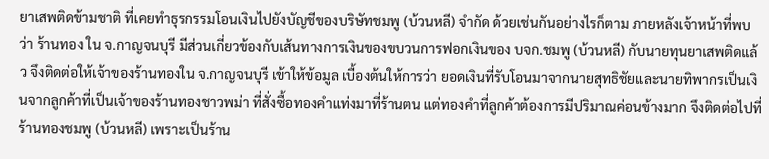ยาเสพติดข้ามชาติ ที่เคยทำธุรกรรมโอนเงินไปยังบัญชีของบริษัทชมพู (บ้วนหลี) จำกัด ด้วยเช่นกันอย่างไรก็ตาม ภายหลังเจ้าหน้าที่พบว่า ร้านทอง ใน จ.กาญจนบุรี มีส่วนเกี่ยวข้องกับเส้นทางการเงินของขบวนการฟอกเงินของ บจก.ชมพู (บ้วนหลี) กับนายทุนยาเสพติดแล้ว จึงติดต่อให้เจ้าของร้านทองใน จ.กาญจนบุรี เข้าให้ข้อมูล เบื้องต้นให้การว่า ยอดเงินที่รับโอนมาจากนายสุทธิชัยและนายทิพากรเป็นเงินจากลูกค้าที่เป็นเจ้าของร้านทองชาวพม่า ที่สั่งซื้อทองคำแท่งมาที่ร้านตน แต่ทองคำที่ลูกค้าต้องการมีปริมาณค่อนข้างมาก จึงติดต่อไปที่ร้านทองชมพู (บ้วนหลี) เพราะเป็นร้าน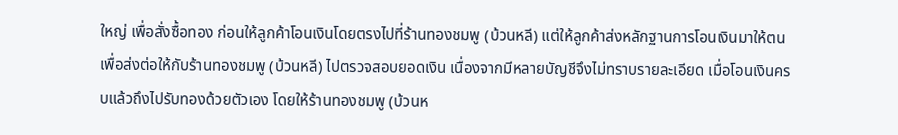ใหญ่ เพื่อสั่งซื้อทอง ก่อนให้ลูกค้าโอนเงินโดยตรงไปที่ร้านทองชมพู (บ้วนหลี) แต่ให้ลูกค้าส่งหลักฐานการโอนเงินมาให้ตน เพื่อส่งต่อให้กับร้านทองชมพู (บ้วนหลี) ไปตรวจสอบยอดเงิน เนื่องจากมีหลายบัญชีจึงไม่ทราบรายละเอียด เมื่อโอนเงินครบแล้วถึงไปรับทองด้วยตัวเอง โดยให้ร้านทองชมพู (บ้วนห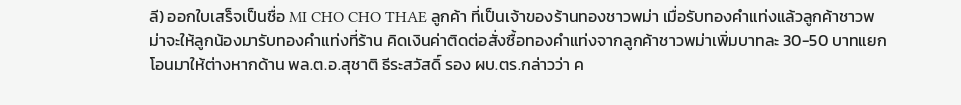ลี) ออกใบเสร็จเป็นชื่อ MI CHO CHO THAE ลูกค้า ที่เป็นเจ้าของร้านทองชาวพม่า เมื่อรับทองคำแท่งแล้วลูกค้าชาวพม่าจะให้ลูกน้องมารับทองคำแท่งที่ร้าน คิดเงินค่าติดต่อสั่งซื้อทองคำแท่งจากลูกค้าชาวพม่าเพิ่มบาทละ 30-50 บาทแยกโอนมาให้ต่างหากด้าน พล.ต.อ.สุชาติ ธีระสวัสดิ์ รอง ผบ.ตร.กล่าวว่า ค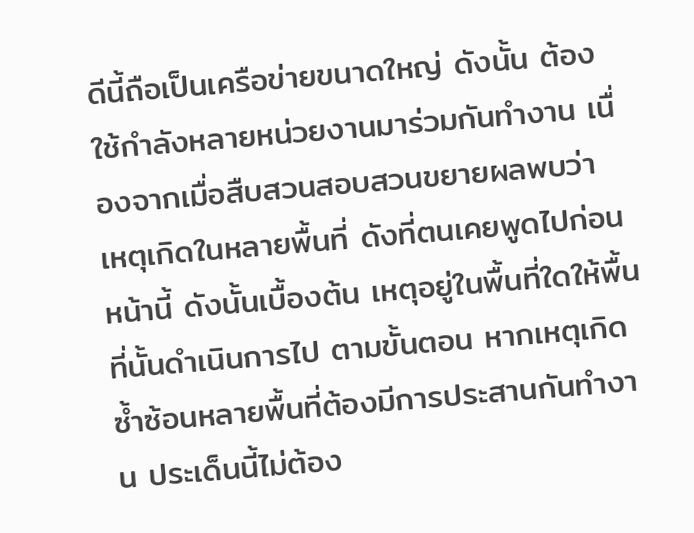ดีนี้ถือเป็นเครือข่ายขนาดใหญ่ ดังนั้น ต้องใช้กำลังหลายหน่วยงานมาร่วมกันทำงาน เนื่องจากเมื่อสืบสวนสอบสวนขยายผลพบว่า เหตุเกิดในหลายพื้นที่ ดังที่ตนเคยพูดไปก่อนหน้านี้ ดังนั้นเบื้องต้น เหตุอยู่ในพื้นที่ใดให้พื้นที่นั้นดำเนินการไป ตามขั้นตอน หากเหตุเกิดซ้ำซ้อนหลายพื้นที่ต้องมีการประสานกันทำงาน ประเด็นนี้ไม่ต้อง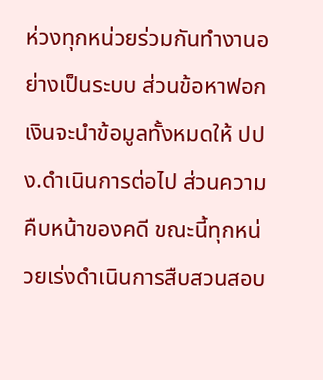ห่วงทุกหน่วยร่วมกันทำงานอย่างเป็นระบบ ส่วนข้อหาฟอกเงินจะนำข้อมูลทั้งหมดให้ ปปง.ดำเนินการต่อไป ส่วนความคืบหน้าของคดี ขณะนี้ทุกหน่วยเร่งดำเนินการสืบสวนสอบ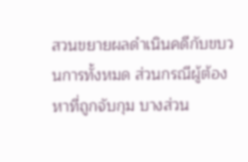สวนขยายผลดำเนินคดีกับขบวนการทั้งหมด ส่วนกรณีผู้ต้องหาที่ถูกจับกุม บางส่วน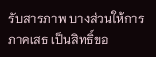รับสารภาพ บางส่วนให้การภาคเสธ เป็นสิทธิ์ขอ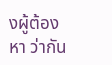งผู้ต้องหา ว่ากัน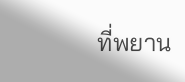ที่พยาน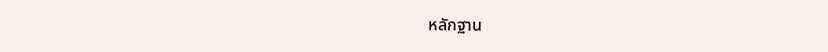หลักฐาน